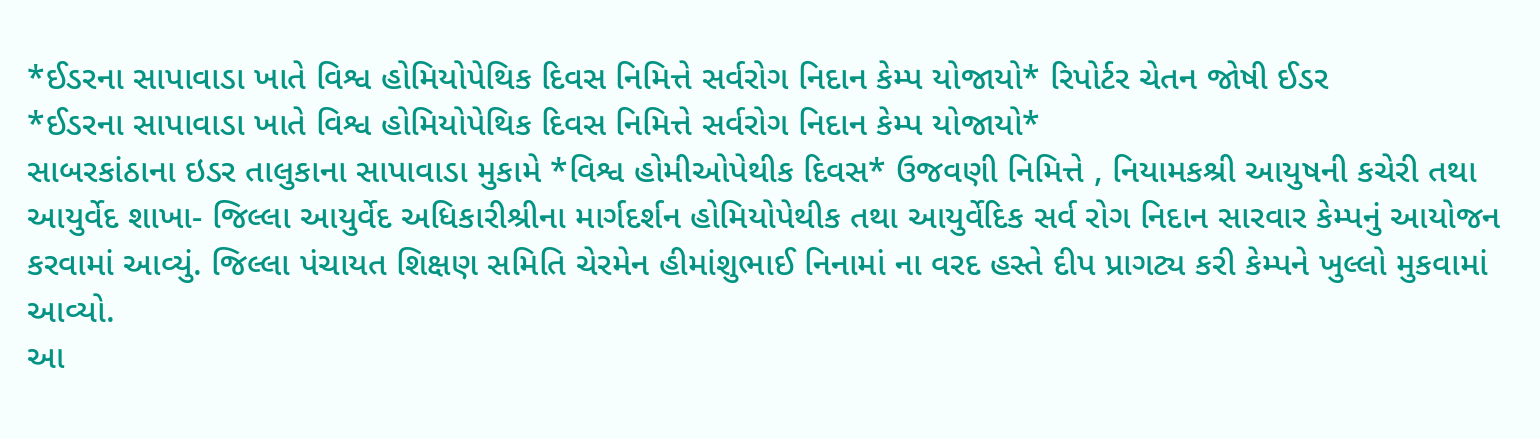*ઈડરના સાપાવાડા ખાતે વિશ્વ હોમિયોપેથિક દિવસ નિમિત્તે સર્વરોગ નિદાન કેમ્પ યોજાયો* રિપોર્ટર ચેતન જોષી ઈડર
*ઈડરના સાપાવાડા ખાતે વિશ્વ હોમિયોપેથિક દિવસ નિમિત્તે સર્વરોગ નિદાન કેમ્પ યોજાયો*
સાબરકાંઠાના ઇડર તાલુકાના સાપાવાડા મુકામે *વિશ્વ હોમીઓપેથીક દિવસ* ઉજવણી નિમિત્તે , નિયામકશ્રી આયુષની કચેરી તથા આયુર્વેદ શાખા- જિલ્લા આયુર્વેદ અધિકારીશ્રીના માર્ગદર્શન હોમિયોપેથીક તથા આયુર્વેદિક સર્વ રોગ નિદાન સારવાર કેમ્પનું આયોજન કરવામાં આવ્યું. જિલ્લા પંચાયત શિક્ષણ સમિતિ ચેરમેન હીમાંશુભાઈ નિનામાં ના વરદ હસ્તે દીપ પ્રાગટ્ય કરી કેમ્પને ખુલ્લો મુકવામાં આવ્યો.
આ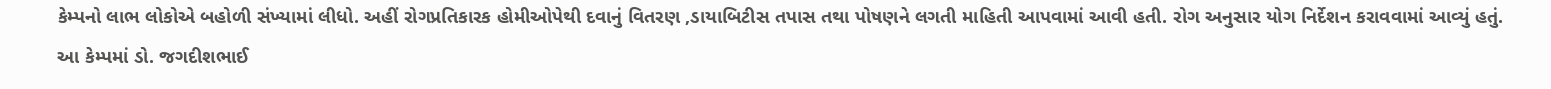કેમ્પનો લાભ લોકોએ બહોળી સંખ્યામાં લીધો. અહીં રોગપ્રતિકારક હોમીઓપેથી દવાનું વિતરણ ,ડાયાબિટીસ તપાસ તથા પોષણને લગતી માહિતી આપવામાં આવી હતી. રોગ અનુસાર યોગ નિર્દેશન કરાવવામાં આવ્યું હતું. આ કેમ્પમાં ડો. જગદીશભાઈ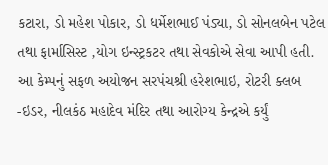કટારા, ડો મહેશ પોકાર, ડો ધર્મેશભાઈ પંડ્યા, ડો સોનલબેન પટેલ તથા ફાર્માસિસ્ટ ,યોગ ઇન્સ્ટ્રકટર તથા સેવકોએ સેવા આપી હતી. આ કેમ્પનું સફળ અયોજન સરપંચશ્રી હરેશભાઇ, રોટરી ક્લબ -ઇડર, નીલકંઠ મહાદેવ મંદિર તથા આરોગ્ય કેન્દ્રએ કર્યું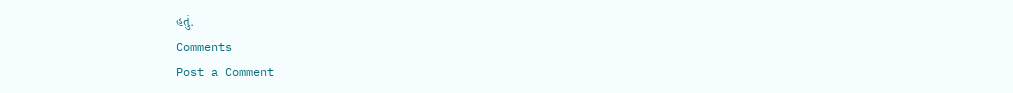હતું.
Comments
Post a Comment